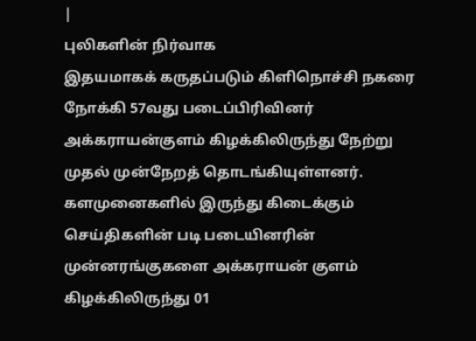|
புலிகளின் நிர்வாக
இதயமாகக் கருதப்படும் கிளிநொச்சி நகரை
நோக்கி 57வது படைப்பிரிவினர்
அக்கராயன்குளம் கிழக்கிலிருந்து நேற்று
முதல் முன்நேறத் தொடங்கியுள்ளனர்.
களமுனைகளில் இருந்து கிடைக்கும்
செய்திகளின் படி படையினரின்
முன்னரங்குகளை அக்கராயன் குளம்
கிழக்கிலிருந்து 01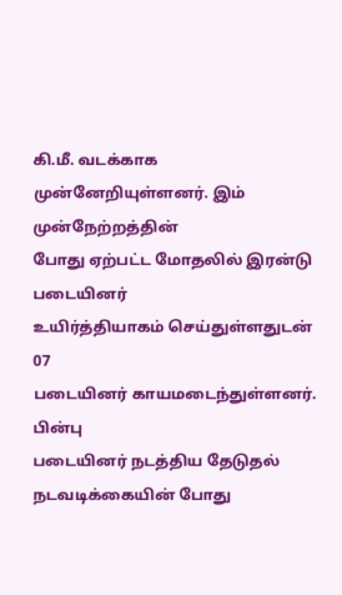கி.மீ. வடக்காக
முன்னேறியுள்ளனர். இம் முன்நேற்றத்தின்
போது ஏற்பட்ட மோதலில் இரன்டு படையினர்
உயிர்த்தியாகம் செய்துள்ளதுடன் 07
படையினர் காயமடைந்துள்ளனர். பின்பு
படையினர் நடத்திய தேடுதல்
நடவடிக்கையின் போது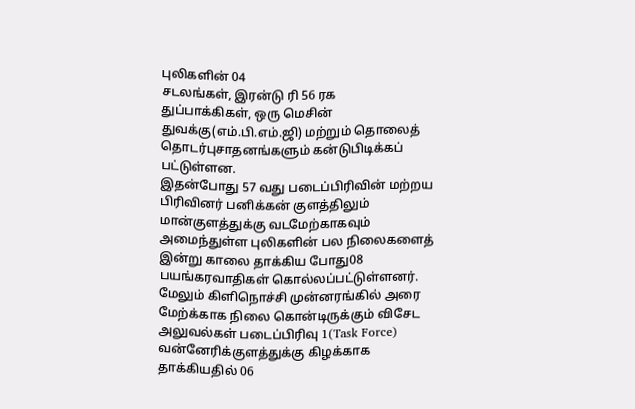புலிகளின் 04
சடலங்கள், இரன்டு ரி 56 ரக
துப்பாக்கிகள், ஒரு மெசின்
துவக்கு(எம்.பி.எம்.ஜி) மற்றும் தொலைத்
தொடர்புசாதனங்களும் கன்டுபிடிக்கப்
பட்டுள்ளன.
இதன்போது 57 வது படைப்பிரிவின் மற்றய
பிரிவினர் பனிக்கன் குளத்திலும்
மான்குளத்துக்கு வடமேற்காகவும்
அமைந்துள்ள புலிகளின் பல நிலைகளைத்
இன்று காலை தாக்கிய போது08
பயங்கரவாதிகள் கொல்லப்பட்டுள்ளனர்.
மேலும் கிளிநொச்சி முன்னரங்கில் அரை
மேற்க்காக நிலை கொன்டிருக்கும் விசேட
அலுவல்கள் படைப்பிரிவு 1(Task Force)
வன்னேரிக்குளத்துக்கு கிழக்காக
தாக்கியதில் 06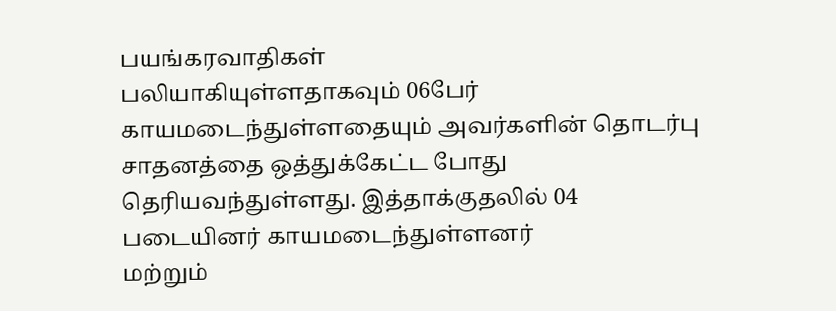பயங்கரவாதிகள்
பலியாகியுள்ளதாகவும் 06பேர்
காயமடைந்துள்ளதையும் அவர்களின் தொடர்பு
சாதனத்தை ஒத்துக்கேட்ட போது
தெரியவந்துள்ளது. இத்தாக்குதலில் 04
படையினர் காயமடைந்துள்ளனர்
மற்றும்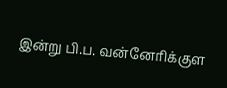இன்று பி.ப. வன்னேரிக்குள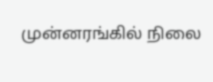முன்னரங்கில் நிலை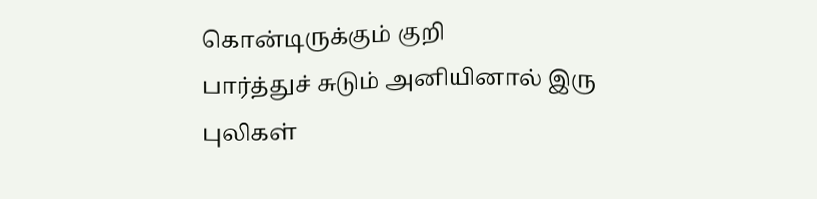கொன்டிருக்கும் குறி
பார்த்துச் சுடும் அனியினால் இரு
புலிகள்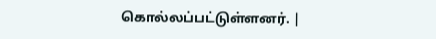கொல்லப்பட்டுள்ளனர். |